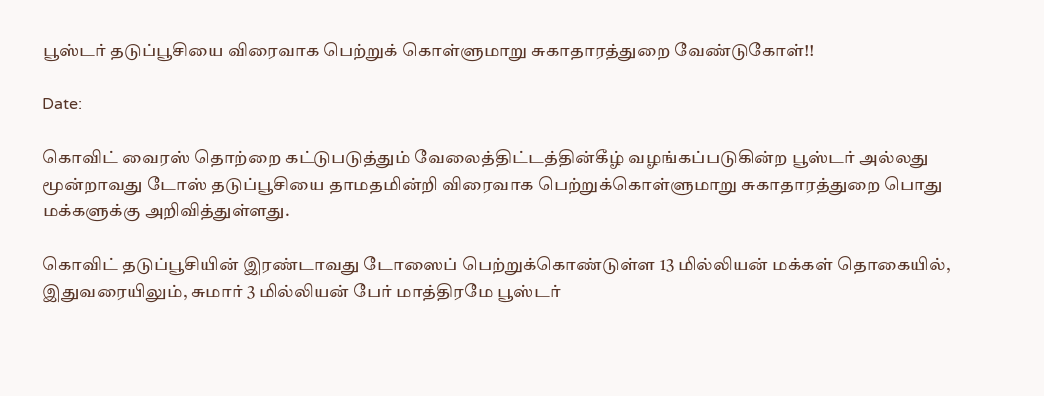பூஸ்டர் தடுப்பூசியை விரைவாக பெற்றுக் கொள்ளுமாறு சுகாதாரத்துறை வேண்டுகோள்!!

Date:

கொவிட் வைரஸ் தொற்றை கட்டுபடுத்தும் வேலைத்திட்டத்தின்கீழ் வழங்கப்படுகின்ற பூஸ்டர் அல்லது மூன்றாவது டோஸ் தடுப்பூசியை தாமதமின்றி விரைவாக பெற்றுக்கொள்ளுமாறு சுகாதாரத்துறை பொது மக்களுக்கு அறிவித்துள்ளது.

கொவிட் தடுப்பூசியின் இரண்டாவது டோஸைப் பெற்றுக்கொண்டுள்ள 13 மில்லியன் மக்கள் தொகையில், இதுவரையிலும், சுமார் 3 மில்லியன் பேர் மாத்திரமே பூஸ்டர்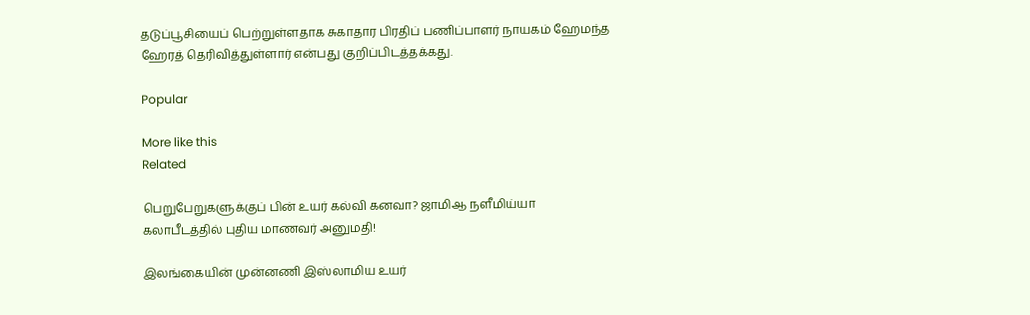தடுப்பூசியைப் பெற்றுள்ளதாக சுகாதார பிரதிப் பணிப்பாளர் நாயகம் ஹேமந்த ஹேரத் தெரிவித்துள்ளார் என்பது குறிப்பிடத்தக்கது.

Popular

More like this
Related

பெறுபேறுகளுக்குப் பின் உயர் கல்வி கனவா? ஜாமிஆ நளீமிய்யா கலாபீடத்தில் புதிய மாணவர் அனுமதி!

இலங்கையின் முன்னணி இஸ்லாமிய உயர்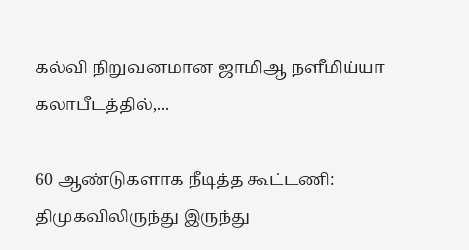கல்வி நிறுவனமான ஜாமிஆ நளீமிய்யா கலாபீடத்தில்,...

60 ஆண்டுகளாக நீடித்த கூட்டணி: திமுகவிலிருந்து இருந்து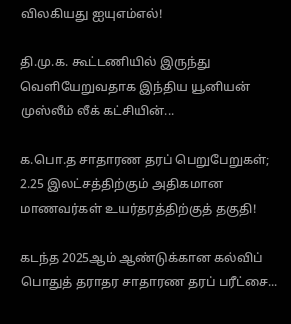விலகியது ஐயுஎம்எல்!

தி.மு.க. கூட்டணியில் இருந்து வெளியேறுவதாக இந்திய யூனியன் முஸ்லீம் லீக் கட்சியின்...

க.பொ.த சாதாரண தரப் பெறுபேறுகள்; 2.25 இலட்சத்திற்கும் அதிகமான மாணவர்கள் உயர்தரத்திற்குத் தகுதி!

கடந்த 2025ஆம் ஆண்டுக்கான கல்விப் பொதுத் தராதர சாதாரண தரப் பரீட்சை...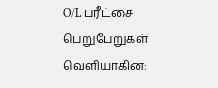O/L பரீட்சை பெறுபேறுகள் வெளியாகின: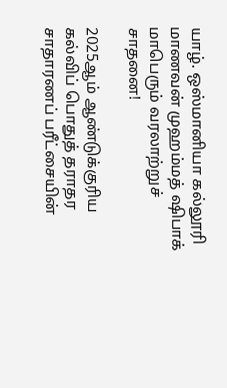யாழ். ஒஸ்மானியா கல்லூரி மாணவன் முஹம்மத் ஷிபாக் மாபெரும் வரலாற்றுச் சாதனை!

2025ஆம் ஆண்டுக்குரிய கல்விப் பொதுத் தராதர சாதாரணப் பரீட்சையின்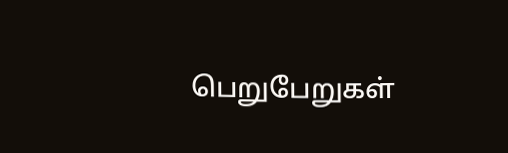பெறுபேறுகள்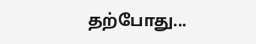தற்போது...